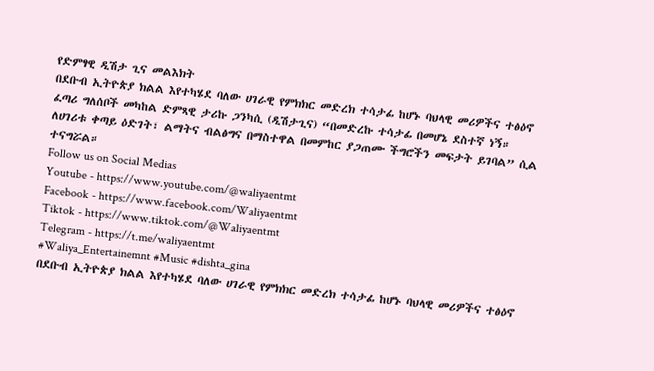የድምፃዊ ዲሽታ ጊና መልእክት
በደቡብ ኢትዮጵያ ክልል እየተካሄደ ባለው ሀገራዊ የምክክር መድረክ ተሳታፊ ከሆኑ ባህላዊ መሪዎችና ተፅዕኖ ፈጣሪ ግለሰቦች መካከል ድምጻዊ ታሪኩ ጋንካሲ (ዲሽታጊና) “በመድረኩ ተሳታፊ በመሆኔ ደስተኛ ነኝ። ለሀገሪቱ ቀጣይ ዕድገት፣ ልማትና ብልፅግና በማስተዋል በመምከር ያጋጠሙ ችግሮችን መፍታት ይገባል” ሲል ተናግሯል።
Follow us on Social Medias
Youtube - https://www.youtube.com/@waliyaentmt
Facebook - https://www.facebook.com/Waliyaentmt
Tiktok - https://www.tiktok.com/@Waliyaentmt
Telegram - https://t.me/waliyaentmt
#Waliya_Entertainemnt #Music #dishta_gina
በደቡብ ኢትዮጵያ ክልል እየተካሄደ ባለው ሀገራዊ የምክክር መድረክ ተሳታፊ ከሆኑ ባህላዊ መሪዎችና ተፅዕኖ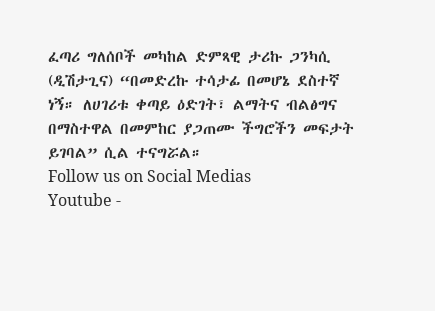ፈጣሪ ግለሰቦች መካከል ድምጻዊ ታሪኩ ጋንካሲ (ዲሽታጊና) “በመድረኩ ተሳታፊ በመሆኔ ደስተኛ ነኝ። ለሀገሪቱ ቀጣይ ዕድገት፣ ልማትና ብልፅግና በማስተዋል በመምከር ያጋጠሙ ችግሮችን መፍታት ይገባል” ሲል ተናግሯል።
Follow us on Social Medias
Youtube -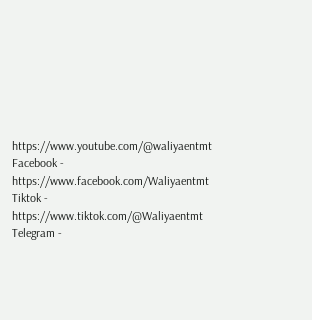https://www.youtube.com/@waliyaentmt
Facebook - https://www.facebook.com/Waliyaentmt
Tiktok - https://www.tiktok.com/@Waliyaentmt
Telegram -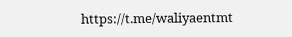https://t.me/waliyaentmt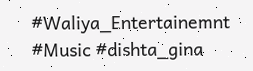#Waliya_Entertainemnt #Music #dishta_gina